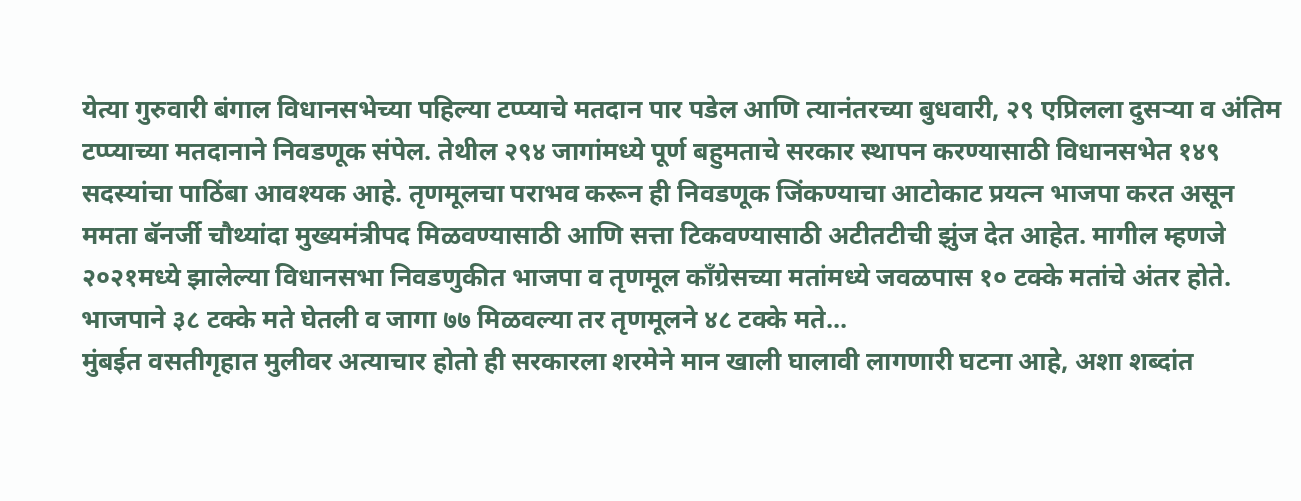येत्या गुरुवारी बंगाल विधानसभेच्या पहिल्या टप्प्याचे मतदान पार पडेल आणि त्यानंतरच्या बुधवारी, २९ एप्रिलला दुसऱ्या व अंतिम टप्प्याच्या मतदानाने निवडणूक संपेल. तेथील २९४ जागांमध्ये पूर्ण बहुमताचे सरकार स्थापन करण्यासाठी विधानसभेत १४९ सदस्यांचा पाठिंबा आवश्यक आहे. तृणमूलचा पराभव करून ही निवडणूक जिंकण्याचा आटोकाट प्रयत्न भाजपा करत असून ममता बॅनर्जी चौथ्यांदा मुख्यमंत्रीपद मिळवण्यासाठी आणि सत्ता टिकवण्यासाठी अटीतटीची झुंज देत आहेत. मागील म्हणजे २०२१मध्ये झालेल्या विधानसभा निवडणुकीत भाजपा व तृणमूल काँग्रेसच्या मतांमध्ये जवळपास १० टक्के मतांचे अंतर होते. भाजपाने ३८ टक्के मते घेतली व जागा ७७ मिळवल्या तर तृणमूलने ४८ टक्के मते...
मुंबईत वसतीगृहात मुलीवर अत्याचार होतो ही सरकारला शरमेने मान खाली घालावी लागणारी घटना आहे, अशा शब्दांत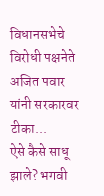विधानसभेचे विरोधी पक्षनेते अजित पवार यांनी सरकारवर टीका...
ऐसे कैसे साधू झाले? भगवी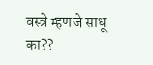वस्त्रे म्हणजे साधू का??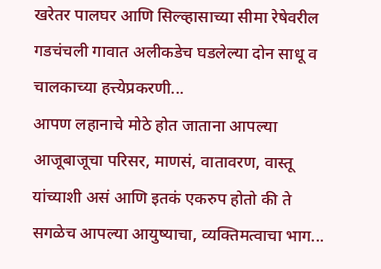खरेतर पालघर आणि सिल्व्हासाच्या सीमा रेषेवरील गडचंचली गावात अलीकडेच घडलेल्या दोन साधू व चालकाच्या हत्त्येप्रकरणी...
आपण लहानाचे मोठे होत जाताना आपल्या आजूबाजूचा परिसर, माणसं, वातावरण, वास्तू यांच्याशी असं आणि इतकं एकरुप होतो की ते सगळेच आपल्या आयुष्याचा, व्यक्तिमत्वाचा भाग...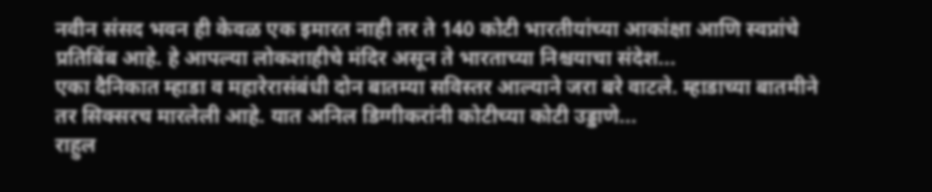नवीन संसद भवन ही केवळ एक इमारत नाही तर ते 140 कोटी भारतीयांच्या आकांक्षा आणि स्वप्नांचे प्रतिबिंब आहे. हे आपल्या लोकशाहीचे मंदिर असून ते भारताच्या निश्चयाचा संदेश...
एका दैनिकात म्हाडा व महारेरासंबंधी दोन बातम्या सविस्तर आल्याने जरा बरे वाटले. म्हाडाच्या बातमीने तर सिक्सरच मारलेली आहे. यात अनिल डिग्गीकरांनी कोटीच्या कोटी उड्डाणे...
राहुल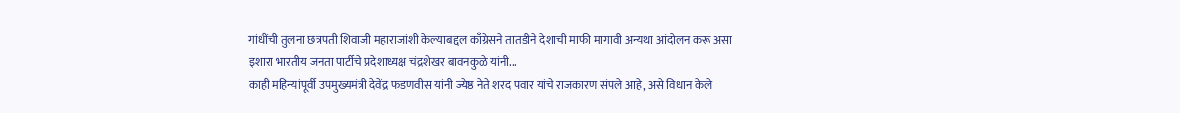गांधींची तुलना छत्रपती शिवाजी महाराजांशी केल्याबद्दल काँग्रेसने तातडीने देशाची माफी मागावी अन्यथा आंदोलन करू असा इशारा भारतीय जनता पार्टीचे प्रदेशाध्यक्ष चंद्रशेखर बावनकुळे यांनी...
काही महिन्यांपूर्वी उपमुख्यमंत्री देवेंद्र फडणवीस यांनी ज्येष्ठ नेते शरद पवार यांचे राजकारण संपले आहे, असे विधान केले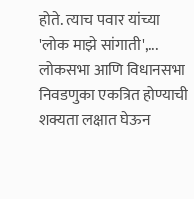होते. त्याच पवार यांच्या 'लोक माझे सांगाती',...
लोकसभा आणि विधानसभा निवडणुका एकत्रित होण्याची शक्यता लक्षात घेऊन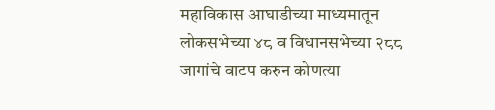महाविकास आघाडीच्या माध्यमातून लोकसभेच्या ४८ व विधानसभेच्या २८८ जागांचे वाटप करुन कोणत्या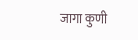जागा कुणी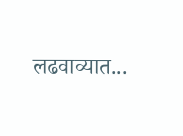लढवाव्यात...